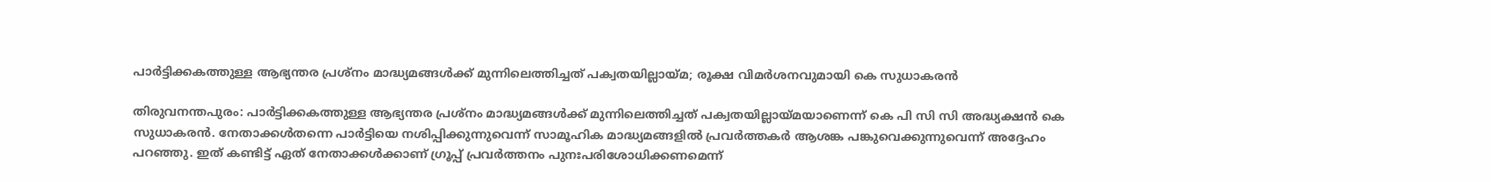പാർട്ടിക്കകത്തുള്ള ആഭ്യന്തര പ്രശ്നം മാദ്ധ്യമങ്ങൾക്ക് മുന്നിലെത്തിച്ചത് പക്വതയില്ലായ്മ; രൂക്ഷ വിമർശനവുമായി കെ സുധാകരൻ

തിരുവനന്തപുരം: പാർട്ടിക്കകത്തുള്ള ആഭ്യന്തര പ്രശ്നം മാദ്ധ്യമങ്ങൾക്ക് മുന്നിലെത്തിച്ചത് പക്വതയില്ലായ്മയാണെന്ന് കെ പി സി സി അദ്ധ്യക്ഷൻ കെ സുധാകരൻ. നേതാക്കൾതന്നെ പാർട്ടിയെ നശിപ്പിക്കുന്നുവെന്ന് സാമൂഹിക മാദ്ധ്യമങ്ങളിൽ പ്രവർത്തകർ ആശങ്ക പങ്കുവെക്കുന്നുവെന്ന് അദ്ദേഹം പറഞ്ഞു. ഇത് കണ്ടിട്ട് ഏത് നേതാക്കൾക്കാണ് ഗ്രൂപ്പ് പ്രവർത്തനം പുനഃപരിശോധിക്കണമെന്ന്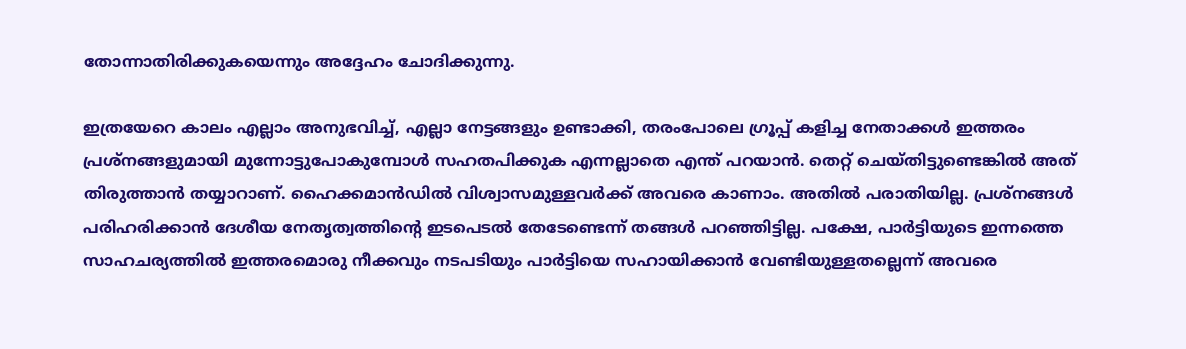തോന്നാതിരിക്കുകയെന്നും അദ്ദേഹം ചോദിക്കുന്നു.

ഇത്രയേറെ കാലം എല്ലാം അനുഭവിച്ച്, എല്ലാ നേട്ടങ്ങളും ഉണ്ടാക്കി, തരംപോലെ ഗ്രൂപ്പ് കളിച്ച നേതാക്കൾ ഇത്തരം പ്രശ്നങ്ങളുമായി മുന്നോട്ടുപോകുമ്പോൾ സഹതപിക്കുക എന്നല്ലാതെ എന്ത് പറയാൻ. തെറ്റ് ചെയ്തിട്ടുണ്ടെങ്കിൽ അത് തിരുത്താൻ തയ്യാറാണ്. ഹൈക്കമാൻഡിൽ വിശ്വാസമുള്ളവർക്ക് അവരെ കാണാം. അതിൽ പരാതിയില്ല. പ്രശ്നങ്ങൾ പരിഹരിക്കാൻ ദേശീയ നേതൃത്വത്തിന്റെ ഇടപെടൽ തേടേണ്ടെന്ന് തങ്ങൾ പറഞ്ഞിട്ടില്ല. പക്ഷേ, പാർട്ടിയുടെ ഇന്നത്തെ സാഹചര്യത്തിൽ ഇത്തരമൊരു നീക്കവും നടപടിയും പാർട്ടിയെ സഹായിക്കാൻ വേണ്ടിയുള്ളതല്ലെന്ന് അവരെ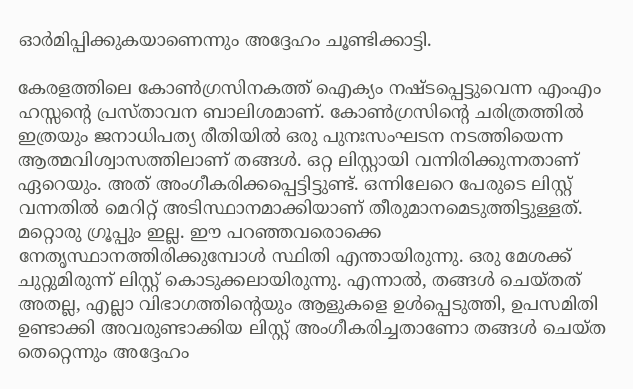ഓർമിപ്പിക്കുകയാണെന്നും അദ്ദേഹം ചൂണ്ടിക്കാട്ടി.

കേരളത്തിലെ കോൺഗ്രസിനകത്ത് ഐക്യം നഷ്ടപ്പെട്ടുവെന്ന എംഎം ഹസ്സന്റെ പ്രസ്താവന ബാലിശമാണ്. കോൺഗ്രസിന്റെ ചരിത്രത്തിൽ ഇത്രയും ജനാധിപത്യ രീതിയിൽ ഒരു പുനഃസംഘടന നടത്തിയെന്ന ആത്മവിശ്വാസത്തിലാണ് തങ്ങൾ. ഒറ്റ ലിസ്റ്റായി വന്നിരിക്കുന്നതാണ് ഏറെയും. അത് അംഗീകരിക്കപ്പെട്ടിട്ടുണ്ട്. ഒന്നിലേറെ പേരുടെ ലിസ്റ്റ് വന്നതിൽ മെറിറ്റ് അടിസ്ഥാനമാക്കിയാണ് തീരുമാനമെടുത്തിട്ടുള്ളത്. മറ്റൊരു ഗ്രൂപ്പും ഇല്ല. ഈ പറഞ്ഞവരൊക്കെ നേതൃസ്ഥാനത്തിരിക്കുമ്പോൾ സ്ഥിതി എന്തായിരുന്നു. ഒരു മേശക്ക് ചുറ്റുമിരുന്ന് ലിസ്റ്റ് കൊടുക്കലായിരുന്നു. എന്നാൽ, തങ്ങൾ ചെയ്തത് അതല്ല, എല്ലാ വിഭാഗത്തിന്റെയും ആളുകളെ ഉൾപ്പെടുത്തി, ഉപസമിതി ഉണ്ടാക്കി അവരുണ്ടാക്കിയ ലിസ്റ്റ് അംഗീകരിച്ചതാണോ തങ്ങൾ ചെയ്ത തെറ്റെന്നും അദ്ദേഹം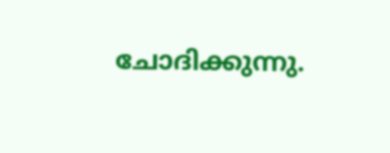ചോദിക്കുന്നു.